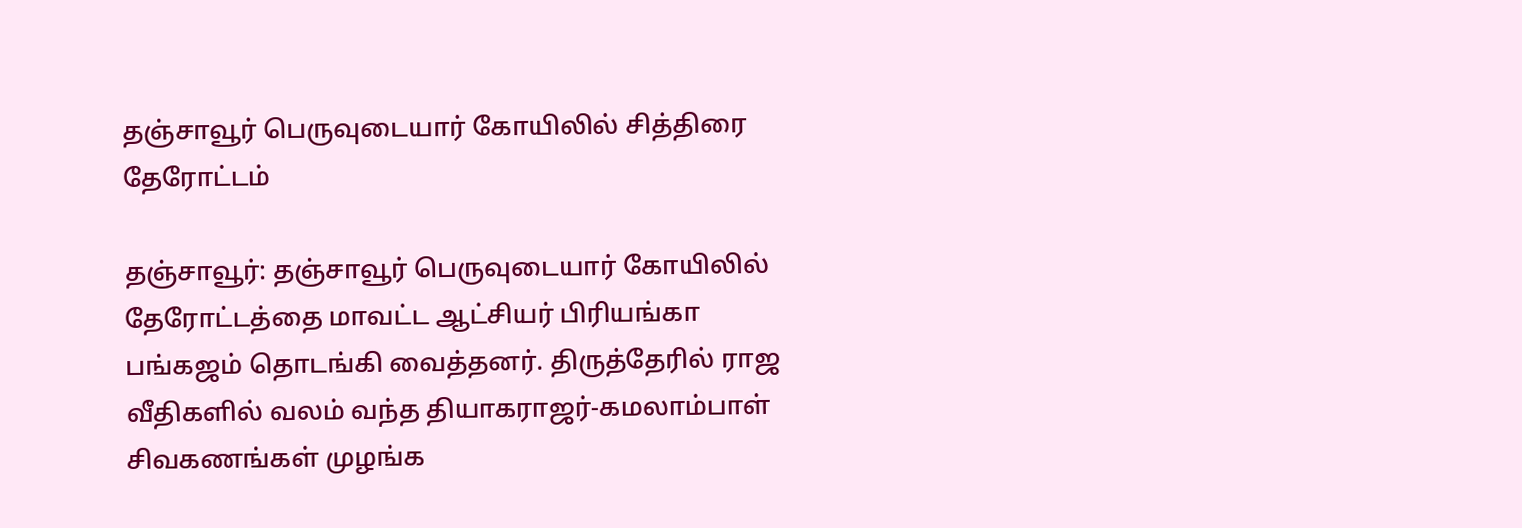தஞ்சாவூர் பெருவுடையார் கோயிலில் சித்திரை தேரோட்டம்

தஞ்சாவூர்: தஞ்சாவூர் பெருவுடையார் கோயிலில் தேரோட்டத்தை மாவட்ட ஆட்சியர் பிரியங்கா பங்கஜம் தொடங்கி வைத்தனர். திருத்தேரில் ராஜ வீதிகளில் வலம் வந்த தியாகராஜர்-கமலாம்பாள் சிவகணங்கள் முழங்க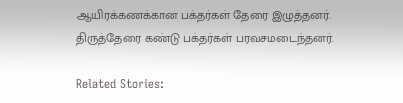ஆயிரக்கணக்கான பக்தர்கள் தேரை இழுத்தனர். திருத்தேரை கண்டு பக்தர்கள் பரவசமடைந்தனர்.

Related Stories: